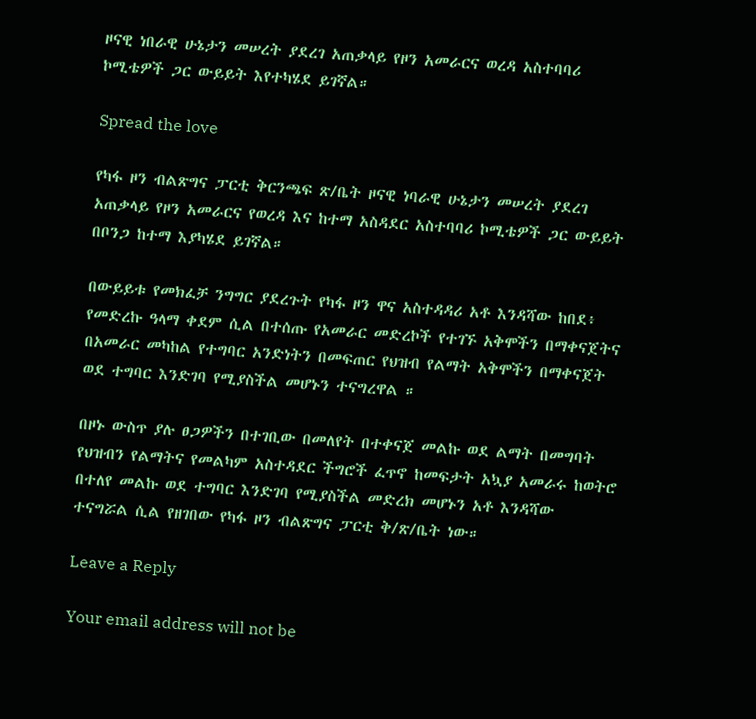ዞናዊ ነበራዊ ሁኔታን መሠረት ያደረገ አጠቃላይ የዞን አመራርና ወረዳ አስተባባሪ ኮሚቴዎች ጋር ውይይት እየተካሄደ ይገኛል።

Spread the love

የካፋ ዞን ብልጽግና ፓርቲ ቅርንጫፍ ጽ/ቤት ዞናዊ ነባራዊ ሁኔታን መሠረት ያደረገ አጠቃላይ የዞን አመራርና የወረዳ እና ከተማ አስዳደር አስተባባሪ ኮሚቴዎች ጋር ውይይት በቦንጋ ከተማ እያካሄደ ይገኛል።

በውይይቱ የመክፈቻ ንግግር ያደረጉት የካፋ ዞን ዋና አስተዳዳሪ አቶ እንዳሻው ከበደ፥ የመድረኩ ዓላማ ቀደም ሲል በተሰጡ የአመራር መድረኮች የተገኙ አቅሞችን በማቀናጀትና በአመራር መካከል የተግባር አንድነትን በመፍጠር የህዝብ የልማት አቅሞችን በማቀናጀት ወደ ተግባር እንድገባ የሚያስችል መሆኑን ተናግረዋል ።

በዞኑ ውስጥ ያሉ ፀጋዎችን በተገቢው በመለየት በተቀናጀ መልኩ ወደ ልማት በመግባት የህዝብን የልማትና የመልካም አስተዳደር ችግሮች ፈጥኖ ከመፍታት አኳያ አመራሩ ከወትሮ በተለየ መልኩ ወደ ተግባር እንድገባ የሚያስችል መድረክ መሆኑን አቶ እንዳሻው ተናግሯል ሲል የዘገበው የካፋ ዞን ብልጽግና ፓርቲ ቅ/ጽ/ቤት ነው።

Leave a Reply

Your email address will not be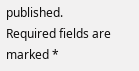published. Required fields are marked *